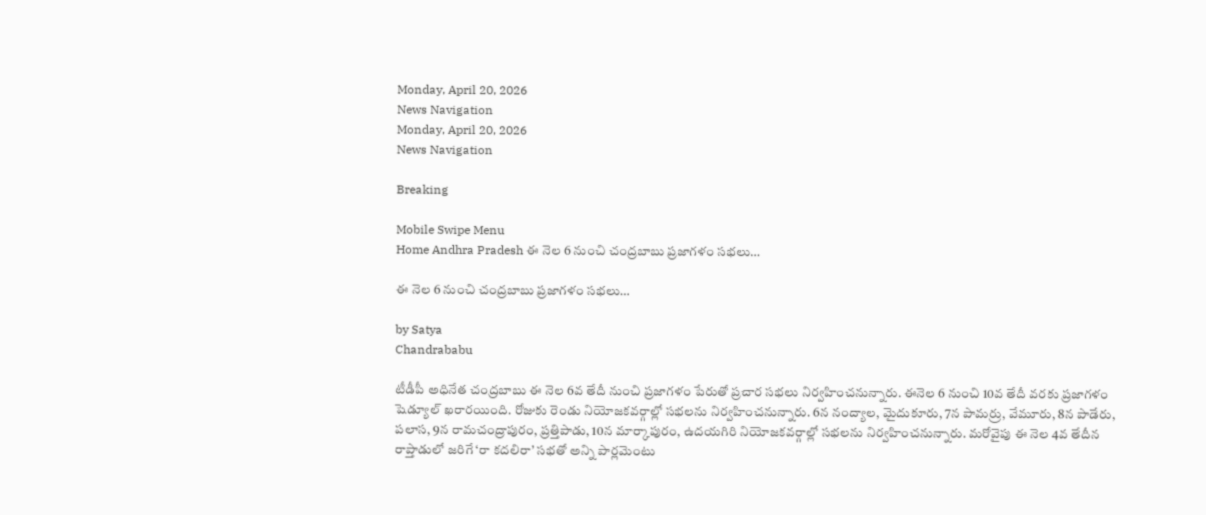Monday, April 20, 2026
News Navigation
Monday, April 20, 2026
News Navigation

Breaking

Mobile Swipe Menu
Home Andhra Pradesh ఈ నెల 6 నుంచి చంద్రబాబు ప్రజాగళం సభలు…

ఈ నెల 6 నుంచి చంద్రబాబు ప్రజాగళం సభలు…

by Satya
Chandrababu

టీడీపీ అధినేత చంద్రబాబు ఈ నెల 6వ తేదీ నుంచి ప్రజాగళం పేరుతో ప్రచార సభలు నిర్వహించనున్నారు. ఈనెల 6 నుంచి 10వ తేదీ వరకు ప్రజాగళం షెడ్యూల్ ఖరారయింది. రోజుకు రెండు నియోజకవర్గాల్లో సభలను నిర్వహించనున్నారు. 6న నంద్యాల, మైదుకూరు, 7న పామర్రు, వేమూరు, 8న పాడేరు, పలాస, 9న రామచంద్రాపురం, ప్రత్తిపాడు, 10న మార్కాపురం, ఉదయగిరి నియోజకవర్గాల్లో సభలను నిర్వహించనున్నారు. మరోవైపు ఈ నెల 4వ తేదీన రాప్తాడులో జరిగే ‘రా కదలిరా’ సభతో అన్ని పార్లమెంటు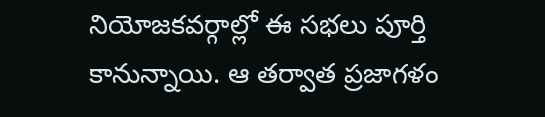నియోజకవర్గాల్లో ఈ సభలు పూర్తి కానున్నాయి. ఆ తర్వాత ప్రజాగళం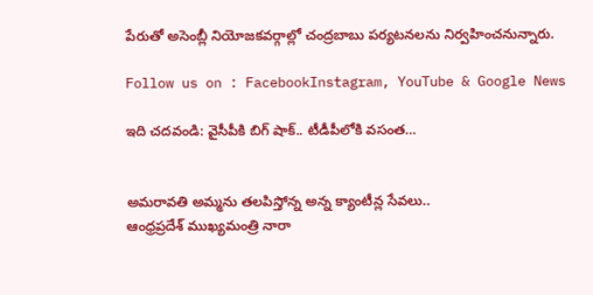పేరుతో అసెంబ్లీ నియోజకవర్గాల్లో చంద్రబాబు పర్యటనలను నిర్వహించనున్నారు.

Follow us on : FacebookInstagram, YouTube & Google News

ఇది చదవండి: వైసీపీకి బిగ్ షాక్.. టీడీపీలోకి వసంత…


అమరావతి అమ్మను తలపిస్తోన్న అన్న క్యాంటీన్ల సేవలు..
ఆంధ్రప్రదేశ్ ముఖ్యమంత్రి నారా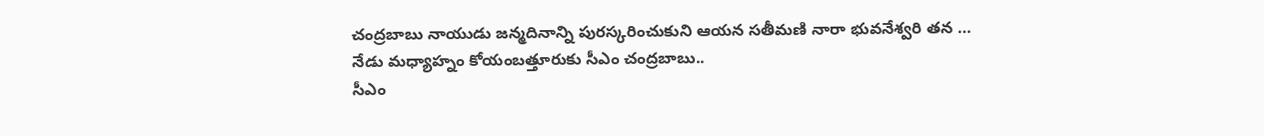చంద్రబాబు నాయుడు జన్మదినాన్ని పురస్కరించుకుని ఆయన సతీమణి నారా భువనేశ్వరి తన …
నేడు మధ్యాహ్నం కోయంబత్తూరుకు సీఎం చంద్రబాబు..
సీఎం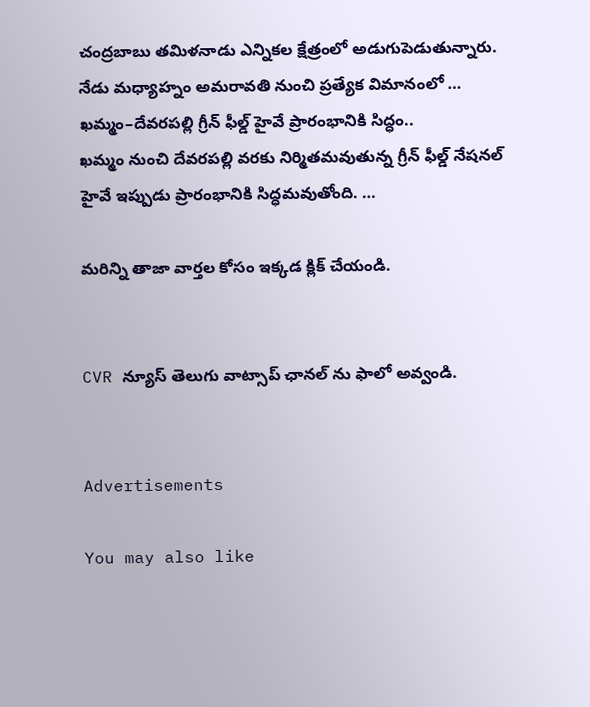చంద్రబాబు తమిళనాడు ఎన్నికల క్షేత్రంలో అడుగుపెడుతున్నారు. నేడు మధ్యాహ్నం అమరావతి నుంచి ప్రత్యేక విమానంలో …
ఖమ్మం–దేవరపల్లి గ్రీన్ ఫీల్డ్ హైవే ప్రారంభానికి సిద్ధం..
ఖమ్మం నుంచి దేవరపల్లి వరకు నిర్మితమవుతున్న గ్రీన్ ఫీల్డ్ నేషనల్ హైవే ఇప్పుడు ప్రారంభానికి సిద్ధమవుతోంది. …

మరిన్ని తాజా వార్తల కోసం ఇక్కడ క్లిక్ చేయండి.


CVR న్యూస్ తెలుగు వాట్సాప్ ఛానల్ ను ఫాలో అవ్వండి.


Advertisements

You may also like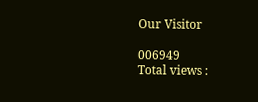Our Visitor

006949
Total views :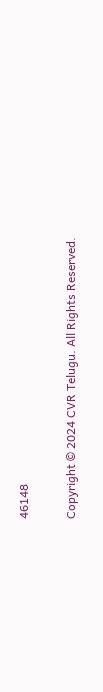46148

Copyright © 2024 CVR Telugu. All Rights Reserved.